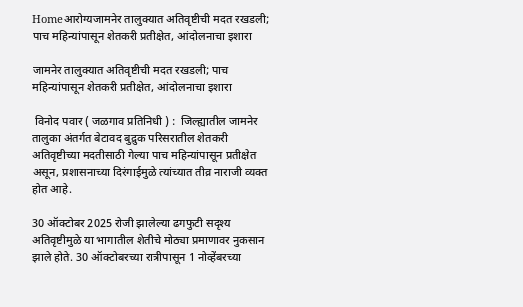Homeआरोग्यजामनेर तालुक्यात अतिवृष्टीची मदत रखडली; पाच महिन्यांपासून शेतकरी प्रतीक्षेत, आंदोलनाचा इशारा

जामनेर तालुक्यात अतिवृष्टीची मदत रखडली; पाच महिन्यांपासून शेतकरी प्रतीक्षेत, आंदोलनाचा इशारा

 विनोद पवार ( जळगाव प्रतिनिधी ) :  जिल्ह्यातील जामनेर तालुका अंतर्गत बेटावद बुद्रुक परिसरातील शेतकरी अतिवृष्टीच्या मदतीसाठी गेल्या पाच महिन्यांपासून प्रतीक्षेत असून, प्रशासनाच्या दिरंगाईमुळे त्यांच्यात तीव्र नाराजी व्यक्त होत आहे.

30 ऑक्टोबर 2025 रोजी झालेल्या ढगफुटी सदृश्य अतिवृष्टीमुळे या भागातील शेतीचे मोठ्या प्रमाणावर नुकसान झाले होते. 30 ऑक्टोबरच्या रात्रीपासून 1 नोव्हेंबरच्या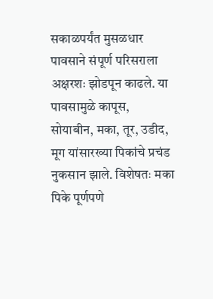सकाळपर्यंत मुसळधार पावसाने संपूर्ण परिसराला अक्षरशः झोडपून काढले. या पावसामुळे कापूस, सोयाबीन, मका, तूर, उडीद, मूग यांसारख्या पिकांचे प्रचंड नुकसान झाले. विशेषतः मका पिके पूर्णपणे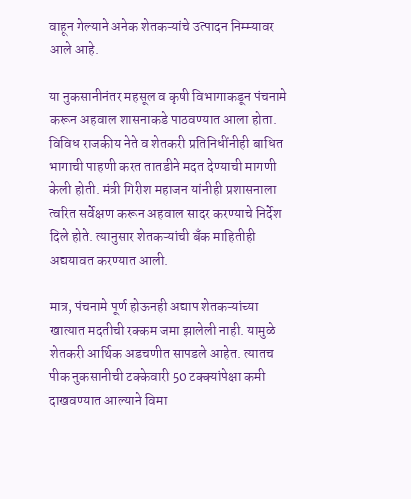वाहून गेल्याने अनेक शेतकऱ्यांचे उत्पादन निम्म्यावर आले आहे.

या नुकसानीनंतर महसूल व कृषी विभागाकडून पंचनामे करून अहवाल शासनाकडे पाठवण्यात आला होता. विविध राजकीय नेते व शेतकरी प्रतिनिधींनीही बाधित भागाची पाहणी करत तातडीने मदत देण्याची मागणी केली होती. मंत्री गिरीश महाजन यांनीही प्रशासनाला त्वरित सर्वेक्षण करून अहवाल सादर करण्याचे निर्देश दिले होते. त्यानुसार शेतकऱ्यांची बँक माहितीही अद्ययावत करण्यात आली.

मात्र, पंचनामे पूर्ण होऊनही अद्याप शेतकऱ्यांच्या खात्यात मदतीची रक्कम जमा झालेली नाही. यामुळे शेतकरी आर्थिक अडचणीत सापडले आहेत. त्यातच पीक नुकसानीची टक्केवारी 50 टक्क्यांपेक्षा कमी दाखवण्यात आल्याने विमा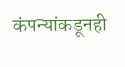कंपन्यांकडूनही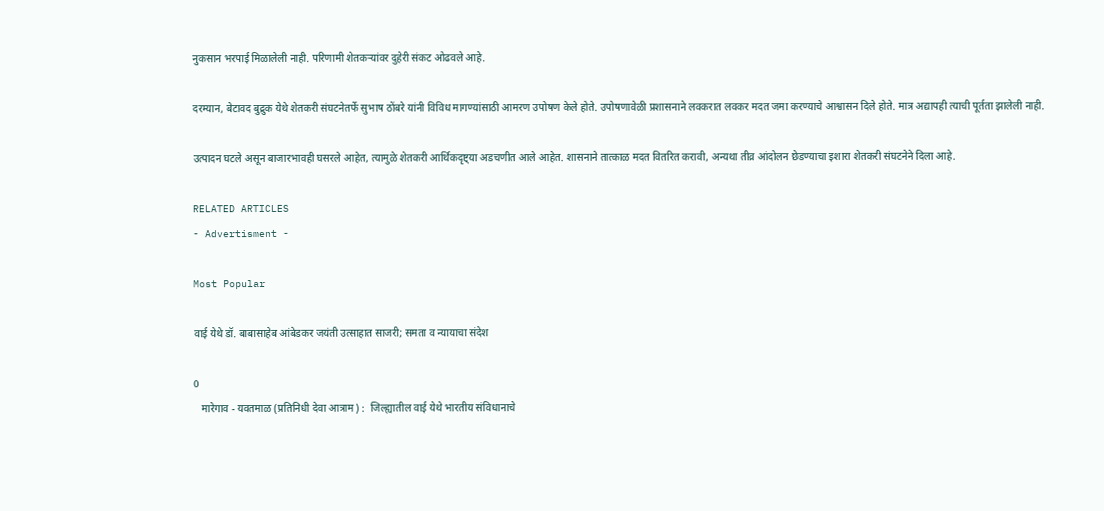नुकसान भरपाई मिळालेली नाही. परिणामी शेतकऱ्यांवर दुहेरी संकट ओढवले आहे.

दरम्यान, बेटावद बुद्रुक येथे शेतकरी संघटनेतर्फे सुभाष ठोंबरे यांनी विविध मागण्यांसाठी आमरण उपोषण केले होते. उपोषणावेळी प्रशासनाने लवकरात लवकर मदत जमा करण्याचे आश्वासन दिले होते. मात्र अद्यापही त्याची पूर्तता झालेली नाही.

उत्पादन घटले असून बाजारभावही घसरले आहेत, त्यामुळे शेतकरी आर्थिकदृष्ट्या अडचणीत आले आहेत. शासनाने तात्काळ मदत वितरित करावी, अन्यथा तीव्र आंदोलन छेडण्याचा इशारा शेतकरी संघटनेने दिला आहे.

RELATED ARTICLES
- Advertisment -

Most Popular

वाई येथे डॉ. बाबासाहेब आंबेडकर जयंती उत्साहात साजरी; समता व न्यायाचा संदेश

0
   मारेगाव - यवतमाळ (प्रतिनिधी देवा आत्राम) :  जिल्ह्यातील वाई येथे भारतीय संविधानाचे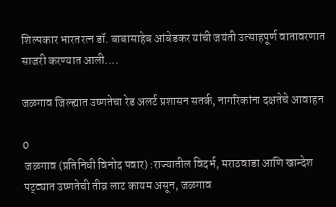शिल्पकार भारतरत्न डॉ. बाबासाहेब आंबेडकर यांची जयंती उत्साहपूर्ण वातावरणात साजरी करण्यात आली....

जळगाव जिल्ह्यात उष्णतेचा रेड अलर्ट प्रशासन सतर्क, नागरिकांना दक्षतेचे आवाहन

0
 जळगाव (प्रतिनिधी विनोद पवार) :राज्यातील विदर्भ, मराठवाडा आणि खान्देश पट्ट्यात उष्णतेची तीव्र लाट कायम असून, जळगाव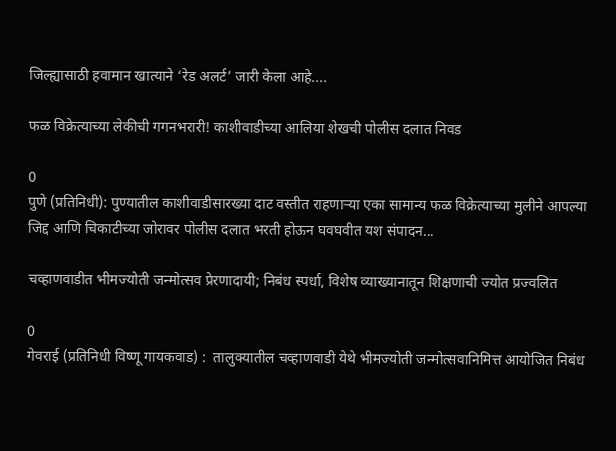जिल्ह्यासाठी हवामान खात्याने ‘रेड अलर्ट’ जारी केला आहे....

फळ विक्रेत्याच्या लेकीची गगनभरारी! काशीवाडीच्या आलिया शेखची पोलीस दलात निवड

0
पुणे (प्रतिनिधी): पुण्यातील काशीवाडीसारख्या दाट वस्तीत राहणाऱ्या एका सामान्य फळ विक्रेत्याच्या मुलीने आपल्या जिद्द आणि चिकाटीच्या जोरावर पोलीस दलात भरती होऊन घवघवीत यश संपादन...

चव्हाणवाडीत भीमज्योती जन्मोत्सव प्रेरणादायी; निबंध स्पर्धा, विशेष व्याख्यानातून शिक्षणाची ज्योत प्रज्वलित

0
गेवराई (प्रतिनिधी विष्णू गायकवाड) :  तालुक्यातील चव्हाणवाडी येथे भीमज्योती जन्मोत्सवानिमित्त आयोजित निबंध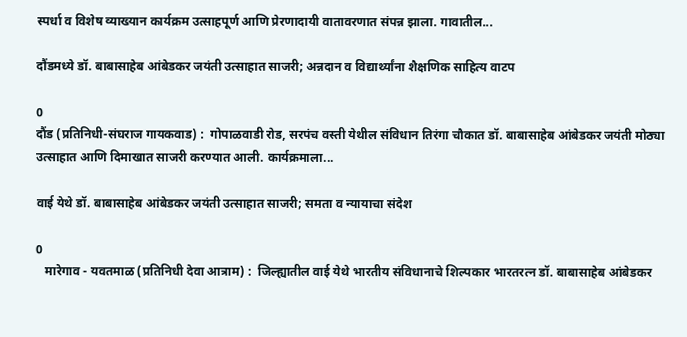स्पर्धा व विशेष व्याख्यान कार्यक्रम उत्साहपूर्ण आणि प्रेरणादायी वातावरणात संपन्न झाला. गावातील...

दौंडमध्ये डॉ. बाबासाहेब आंबेडकर जयंती उत्साहात साजरी; अन्नदान व विद्यार्थ्यांना शैक्षणिक साहित्य वाटप

0
दौंड (प्रतिनिधी-संघराज गायकवाड) :  गोपाळवाडी रोड, सरपंच वस्ती येथील संविधान तिरंगा चौकात डॉ. बाबासाहेब आंबेडकर जयंती मोठ्या उत्साहात आणि दिमाखात साजरी करण्यात आली. कार्यक्रमाला...

वाई येथे डॉ. बाबासाहेब आंबेडकर जयंती उत्साहात साजरी; समता व न्यायाचा संदेश

0
   मारेगाव - यवतमाळ (प्रतिनिधी देवा आत्राम) :  जिल्ह्यातील वाई येथे भारतीय संविधानाचे शिल्पकार भारतरत्न डॉ. बाबासाहेब आंबेडकर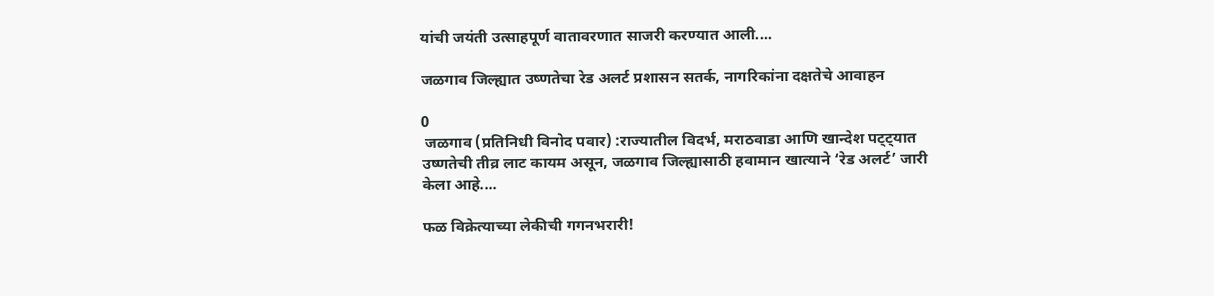यांची जयंती उत्साहपूर्ण वातावरणात साजरी करण्यात आली....

जळगाव जिल्ह्यात उष्णतेचा रेड अलर्ट प्रशासन सतर्क, नागरिकांना दक्षतेचे आवाहन

0
 जळगाव (प्रतिनिधी विनोद पवार) :राज्यातील विदर्भ, मराठवाडा आणि खान्देश पट्ट्यात उष्णतेची तीव्र लाट कायम असून, जळगाव जिल्ह्यासाठी हवामान खात्याने ‘रेड अलर्ट’ जारी केला आहे....

फळ विक्रेत्याच्या लेकीची गगनभरारी!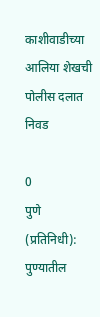काशीवाडीच्या आलिया शेखची पोलीस दलात निवड

0
पुणे (प्रतिनिधी): पुण्यातील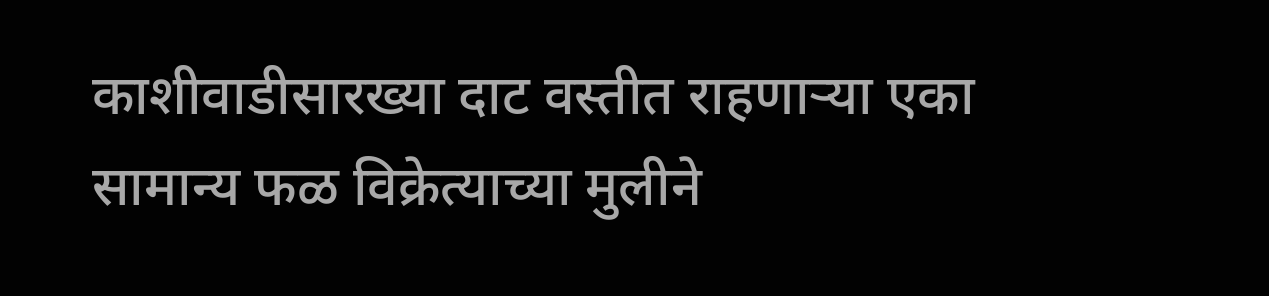काशीवाडीसारख्या दाट वस्तीत राहणाऱ्या एका सामान्य फळ विक्रेत्याच्या मुलीने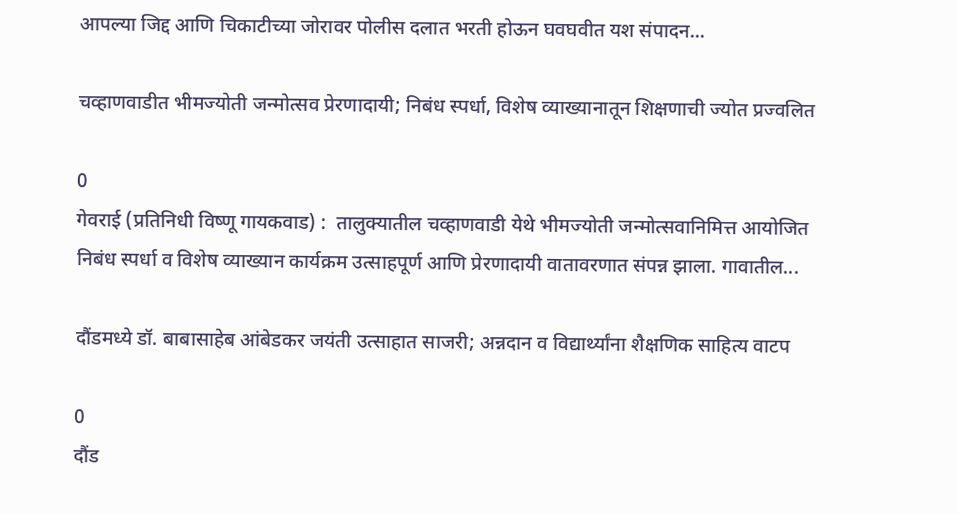आपल्या जिद्द आणि चिकाटीच्या जोरावर पोलीस दलात भरती होऊन घवघवीत यश संपादन...

चव्हाणवाडीत भीमज्योती जन्मोत्सव प्रेरणादायी; निबंध स्पर्धा, विशेष व्याख्यानातून शिक्षणाची ज्योत प्रज्वलित

0
गेवराई (प्रतिनिधी विष्णू गायकवाड) :  तालुक्यातील चव्हाणवाडी येथे भीमज्योती जन्मोत्सवानिमित्त आयोजित निबंध स्पर्धा व विशेष व्याख्यान कार्यक्रम उत्साहपूर्ण आणि प्रेरणादायी वातावरणात संपन्न झाला. गावातील...

दौंडमध्ये डॉ. बाबासाहेब आंबेडकर जयंती उत्साहात साजरी; अन्नदान व विद्यार्थ्यांना शैक्षणिक साहित्य वाटप

0
दौंड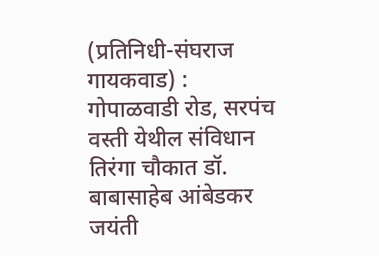(प्रतिनिधी-संघराज गायकवाड) :  गोपाळवाडी रोड, सरपंच वस्ती येथील संविधान तिरंगा चौकात डॉ. बाबासाहेब आंबेडकर जयंती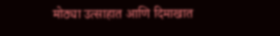मोठ्या उत्साहात आणि दिमाखात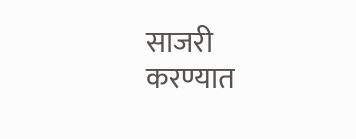साजरी करण्यात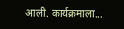आली. कार्यक्रमाला...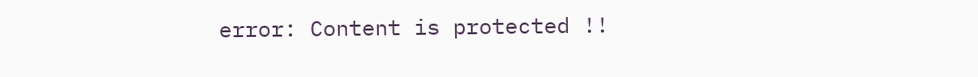error: Content is protected !!